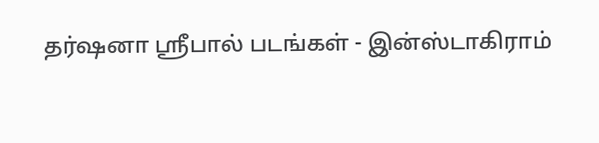தர்ஷனா ஸ்ரீபால் படங்கள் - இன்ஸ்டாகிராம்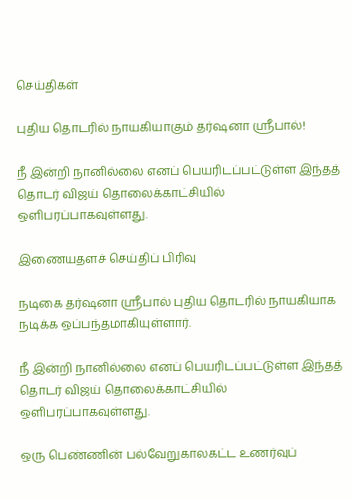செய்திகள்

புதிய தொடரில் நாயகியாகும் தர்ஷனா ஸ்ரீபால்!

நீ இன்றி நானில்லை எனப் பெயரிடப்பட்டுள்ள இந்தத் தொடர் விஜய் தொலைக்காட்சியில் ஒளிபரப்பாகவுள்ளது.

இணையதளச் செய்திப் பிரிவு

நடிகை தர்ஷனா ஸ்ரீபால் புதிய தொடரில் நாயகியாக நடிக்க ஒப்பந்தமாகியுள்ளார்.

நீ இன்றி நானில்லை எனப் பெயரிடப்பட்டுள்ள இந்தத் தொடர் விஜய் தொலைக்காட்சியில் ஒளிபரப்பாகவுள்ளது.

ஒரு பெண்ணின் பல்வேறுகாலகட்ட உணர்வுப்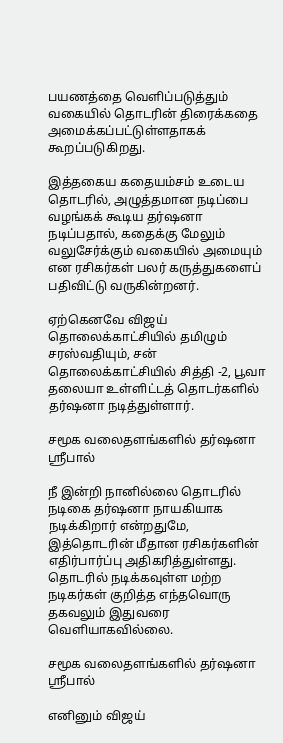பயணத்தை வெளிப்படுத்தும் வகையில் தொடரின் திரைக்கதை அமைக்கப்பட்டுள்ளதாகக் கூறப்படுகிறது.

இத்தகைய கதையம்சம் உடைய தொடரில், அழுத்தமான நடிப்பை வழங்கக் கூடிய தர்ஷனா நடிப்பதால், கதைக்கு மேலும் வலுசேர்க்கும் வகையில் அமையும் என ரசிகர்கள் பலர் கருத்துகளைப் பதிவிட்டு வருகின்றனர்.

ஏற்கெனவே விஜய் தொலைக்காட்சியில் தமிழும் சரஸ்வதியும், சன் தொலைக்காட்சியில் சித்தி -2, பூவா தலையா உள்ளிட்டத் தொடர்களில் தர்ஷனா நடித்துள்ளார்.

சமூக வலைதளங்களில் தர்ஷனா ஸ்ரீபால்

நீ இன்றி நானில்லை தொடரில் நடிகை தர்ஷனா நாயகியாக நடிக்கிறார் என்றதுமே, இத்தொடரின் மீதான ரசிகர்களின் எதிர்பார்ப்பு அதிகரித்துள்ளது. தொடரில் நடிக்கவுள்ள மற்ற நடிகர்கள் குறித்த எந்தவொரு தகவலும் இதுவரை வெளியாகவில்லை.

சமூக வலைதளங்களில் தர்ஷனா ஸ்ரீபால்

எனினும் விஜய்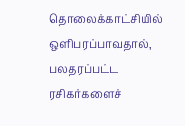தொலைக்காட்சியில் ஒளிபரப்பாவதால், பலதரப்பட்ட ரசிகர்களைச்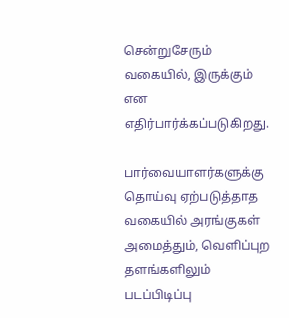சென்றுசேரும் வகையில், இருக்கும் என எதிர்பார்க்கப்படுகிறது.

பார்வையாளர்களுக்கு தொய்வு ஏற்படுத்தாத வகையில் அரங்குகள் அமைத்தும், வெளிப்புற தளங்களிலும் படப்பிடிப்பு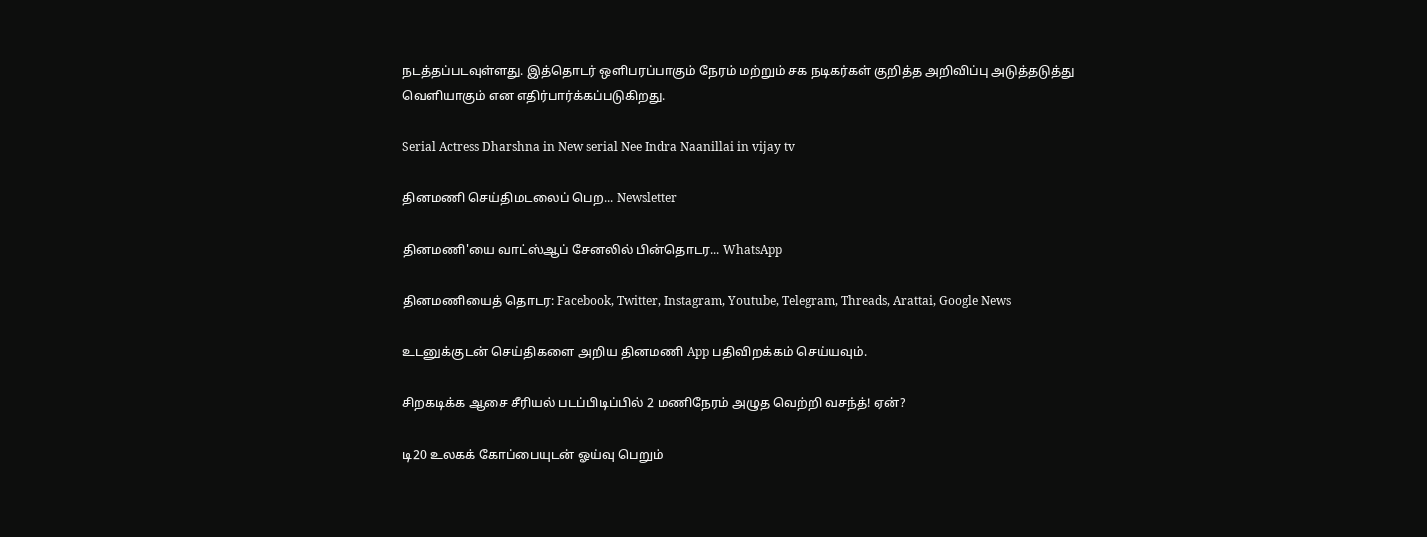நடத்தப்படவுள்ளது. இத்தொடர் ஒளிபரப்பாகும் நேரம் மற்றும் சக நடிகர்கள் குறித்த அறிவிப்பு அடுத்தடுத்து வெளியாகும் என எதிர்பார்க்கப்படுகிறது.

Serial Actress Dharshna in New serial Nee Indra Naanillai in vijay tv

தினமணி செய்திமடலைப் பெற... Newsletter

தினமணி'யை வாட்ஸ்ஆப் சேனலில் பின்தொடர... WhatsApp

தினமணியைத் தொடர: Facebook, Twitter, Instagram, Youtube, Telegram, Threads, Arattai, Google News

உடனுக்குடன் செய்திகளை அறிய தினமணி App பதிவிறக்கம் செய்யவும்.

சிறகடிக்க ஆசை சீரியல் படப்பிடிப்பில் 2 மணிநேரம் அழுத வெற்றி வசந்த்! ஏன்?

டி20 உலகக் கோப்பையுடன் ஓய்வு பெறும்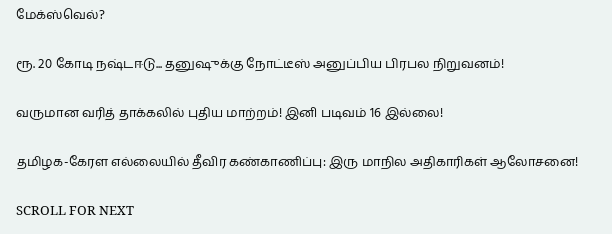மேக்ஸ்வெல்?

ரூ. 20 கோடி நஷ்டஈடு... தனுஷுக்கு நோட்டீஸ் அனுப்பிய பிரபல நிறுவனம்!

வருமான வரித் தாக்கலில் புதிய மாற்றம்! இனி படிவம் 16 இல்லை!

தமிழக-கேரள எல்லையில் தீவிர கண்காணிப்பு: இரு மாநில அதிகாரிகள் ஆலோசனை!

SCROLL FOR NEXT